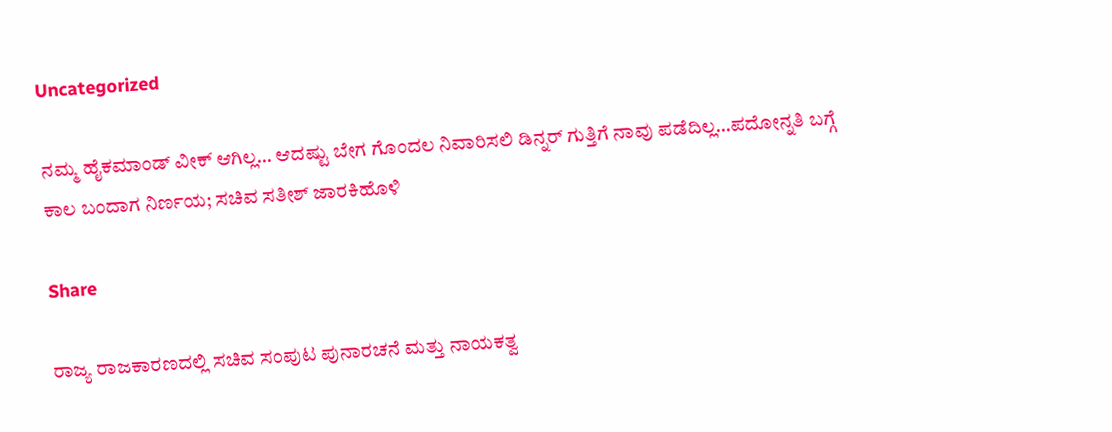Uncategorized

ನಮ್ಮ ಹೈಕಮಾಂಡ್ ವೀಕ್ ಆಗಿಲ್ಲ… ಆದಷ್ಟು ಬೇಗ ಗೊಂದಲ ನಿವಾರಿಸಲಿ ಡಿನ್ನರ್ ಗುತ್ತಿಗೆ ನಾವು ಪಡೆದಿಲ್ಲ…ಪದೋನ್ನತಿ ಬಗ್ಗೆ ಕಾಲ ಬಂದಾಗ ನಿರ್ಣಯ; ಸಚಿವ ಸತೀಶ್ ಜಾರಕಿಹೊಳಿ

Share

ರಾಜ್ಯ ರಾಜಕಾರಣದಲ್ಲಿ ಸಚಿವ ಸಂಪುಟ ಪುನಾರಚನೆ ಮತ್ತು ನಾಯಕತ್ವ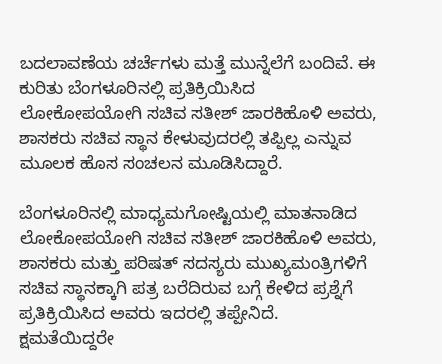ಬದಲಾವಣೆಯ ಚರ್ಚೆಗಳು ಮತ್ತೆ ಮುನ್ನೆಲೆಗೆ ಬಂದಿವೆ. ಈ ಕುರಿತು ಬೆಂಗಳೂರಿನಲ್ಲಿ ಪ್ರತಿಕ್ರಿಯಿಸಿದ ಲೋಕೋಪಯೋಗಿ ಸಚಿವ ಸತೀಶ್ ಜಾರಕಿಹೊಳಿ ಅವರು, ಶಾಸಕರು ಸಚಿವ ಸ್ಥಾನ ಕೇಳುವುದರಲ್ಲಿ ತಪ್ಪಿಲ್ಲ ಎನ್ನುವ ಮೂಲಕ ಹೊಸ ಸಂಚಲನ ಮೂಡಿಸಿದ್ದಾರೆ.

ಬೆಂಗಳೂರಿನಲ್ಲಿ ಮಾಧ್ಯಮಗೋಷ್ಟಿಯಲ್ಲಿ ಮಾತನಾಡಿದ ಲೋಕೋಪಯೋಗಿ ಸಚಿವ ಸತೀಶ್ ಜಾರಕಿಹೊಳಿ ಅವರು, ಶಾಸಕರು ಮತ್ತು ಪರಿಷತ್ ಸದಸ್ಯರು ಮುಖ್ಯಮಂತ್ರಿಗಳಿಗೆ ಸಚಿವ ಸ್ಥಾನಕ್ಕಾಗಿ ಪತ್ರ ಬರೆದಿರುವ ಬಗ್ಗೆ ಕೇಳಿದ ಪ್ರಶ್ನೆಗೆ ಪ್ರತಿಕ್ರಿಯಿಸಿದ ಅವರು ಇದರಲ್ಲಿ ತಪ್ಪೇನಿದೆ. ಕ್ಷಮತೆಯಿದ್ದರೇ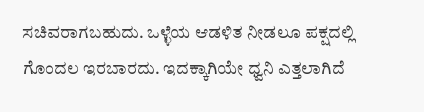ಸಚಿವರಾಗಬಹುದು. ಒಳ್ಳೆಯ ಆಡಳಿತ ನೀಡಲೂ ಪಕ್ಷದಲ್ಲಿ ಗೊಂದಲ ಇರಬಾರದು. ಇದಕ್ಕಾಗಿಯೇ ಧ್ವನಿ ಎತ್ತಲಾಗಿದೆ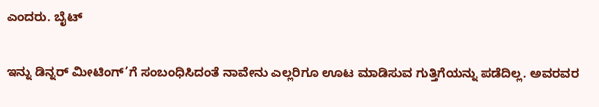ಎಂದರು. ಬೈಟ್

ಇನ್ನು ಡಿನ್ನರ್ ಮೀಟಿಂಗ್’ಗೆ ಸಂಬಂಧಿಸಿದಂತೆ ನಾವೇನು ಎಲ್ಲರಿಗೂ ಊಟ ಮಾಡಿಸುವ ಗುತ್ತಿಗೆಯನ್ನು ಪಡೆದಿಲ್ಲ. ಅವರವರ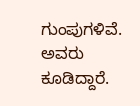ಗುಂಪುಗಳಿವೆ. ಅವರು ಕೂಡಿದ್ದಾರೆ.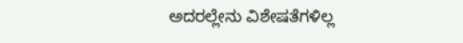ಅದರಲ್ಲೇನು ವಿಶೇಷತೆಗಳಿಲ್ಲ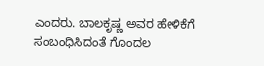ಎಂದರು. ಬಾಲಕೃಷ್ಣ ಅವರ ಹೇಳಿಕೆಗೆ ಸಂಬಂಧಿಸಿದಂತೆ ಗೊಂದಲ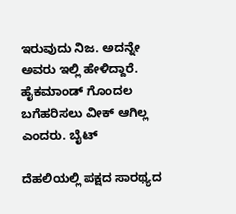ಇರುವುದು ನಿಜ. ಅದನ್ನೇ ಅವರು ಇಲ್ಲಿ ಹೇಳಿದ್ದಾರೆ. ಹೈಕಮಾಂಡ್ ಗೊಂದಲ ಬಗೆಹರಿಸಲು ವೀಕ್ ಆಗಿಲ್ಲ ಎಂದರು. ಬೈಟ್

ದೆಹಲಿಯಲ್ಲಿ ಪಕ್ಷದ ಸಾರಥ್ಯದ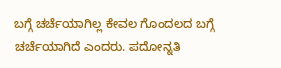ಬಗ್ಗೆ ಚರ್ಚೆಯಾಗಿಲ್ಲ ಕೇವಲ ಗೊಂದಲದ ಬಗ್ಗೆ ಚರ್ಚೆಯಾಗಿದೆ ಎಂದರು. ಪದೋನ್ನತಿ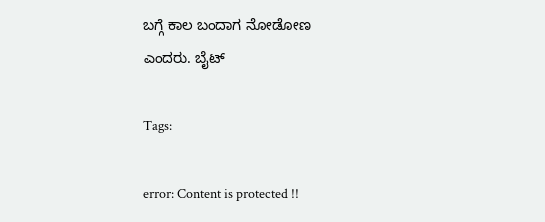ಬಗ್ಗೆ ಕಾಲ ಬಂದಾಗ ನೋಡೋಣ ಎಂದರು. ಬೈಟ್

Tags:

error: Content is protected !!